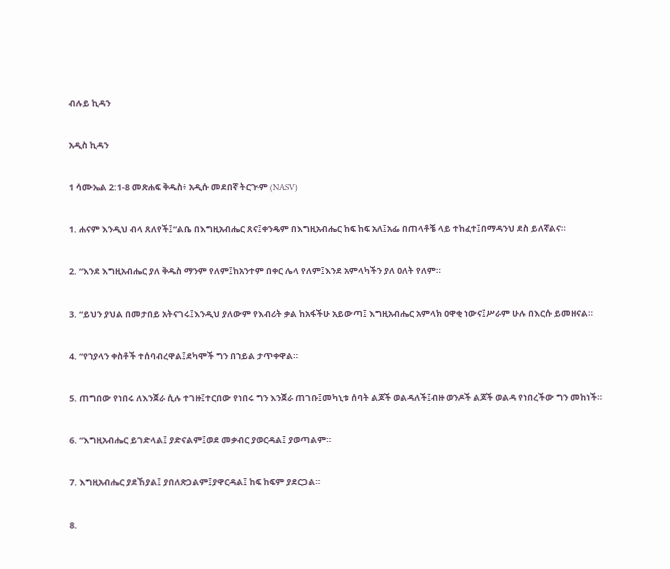ብሉይ ኪዳን

አዲስ ኪዳን

1 ሳሙኤል 2:1-8 መጽሐፍ ቅዱስ፥ አዲሱ መደበኛ ትርጒም (NASV)

1. ሐናም እንዲህ ብላ ጸለየች፤“ልቤ በእግዚአብሔር ጸና፤ቀንዴም በእግዚአብሔር ከፍ ከፍ አለ፤አፌ በጠላቶቼ ላይ ተከፈተ፤በማዳንህ ደስ ይለኛልና።

2. “እንደ እግዚአብሔር ያለ ቅዱስ ማንም የለም፤ከአንተም በቀር ሌላ የለም፤እንደ አምላካችን ያለ ዐለት የለም።

3. “ይህን ያህል በመታበይ አትናገሩ፤እንዲህ ያለውም የእብሪት ቃል ከአፋችሁ አይውጣ፤ እግዚአብሔር አምላክ ዐዋቂ ነውና፤ሥራም ሁሉ በእርሱ ይመዘናል።

4. “የኀያላን ቀስቶች ተሰባብረዋል፤ደካሞች ግን በኀይል ታጥቀዋል።

5. ጠግበው የነበሩ ለእንጀራ ሲሉ ተገዙ፤ተርበው የነበሩ ግን እንጀራ ጠገቡ፤መካኒቱ ሰባት ልጆች ወልዳለች፤ብዙ ወንዶች ልጆች ወልዳ የነበረችው ግን መከነች።

6. “እግዚአብሔር ይገድላል፤ ያድናልም፤ወደ መቃብር ያወርዳል፤ ያወጣልም።

7. እግዚአብሔር ያደኸያል፤ ያበለጽጋልም፤ያዋርዳል፤ ከፍ ከፍም ያደርጋል።

8.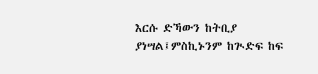እርሱ ድኻውን ከትቢያ ያነሣል፤ምስኪኑንም ከጒድፍ ከፍ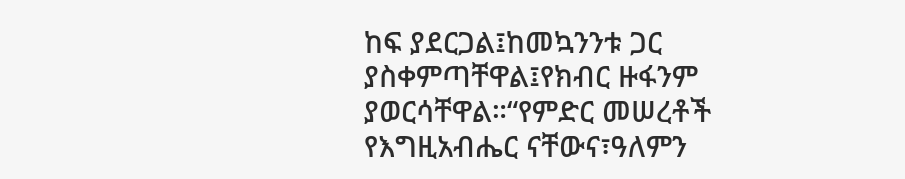ከፍ ያደርጋል፤ከመኳንንቱ ጋር ያስቀምጣቸዋል፤የክብር ዙፋንም ያወርሳቸዋል።“የምድር መሠረቶች የእግዚአብሔር ናቸውና፣ዓለምን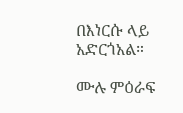በእነርሱ ላይ አድርጎአል።

ሙሉ ምዕራፍ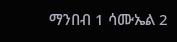ማንበብ 1 ሳሙኤል 2